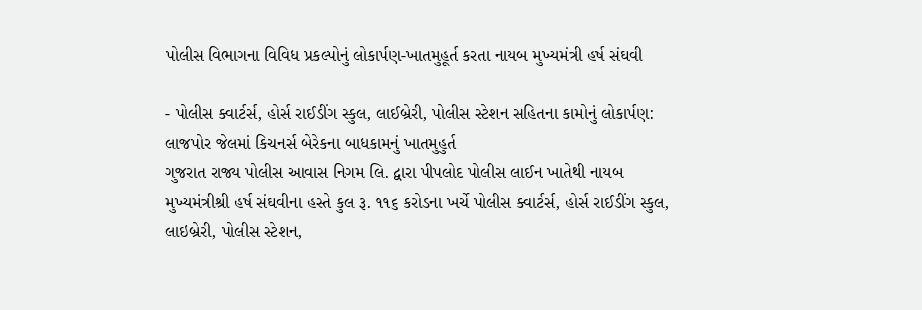પોલીસ વિભાગના વિવિધ પ્રકલ્પોનું લોકાર્પણ-ખાતમુહૂર્ત કરતા નાયબ મુખ્યમંત્રી હર્ષ સંઘવી

- પોલીસ ક્વાર્ટર્સ, હોર્સ રાઈડીંગ સ્કુલ, લાઈબ્રેરી, પોલીસ સ્ટેશન સહિતના કામોનું લોકાર્પણ: લાજપોર જેલમાં કિચનર્સ બેરેકના બાધકામનું ખાતમુહુર્ત
ગુજરાત રાજ્ય પોલીસ આવાસ નિગમ લિ. દ્વારા પીપલોદ પોલીસ લાઈન ખાતેથી નાયબ મુખ્યમંત્રીશ્રી હર્ષ સંઘવીના હસ્તે કુલ રૂ. ૧૧૬ કરોડના ખર્ચે પોલીસ ક્વાર્ટર્સ, હોર્સ રાઈડીંગ સ્કુલ, લાઇબ્રેરી, પોલીસ સ્ટેશન,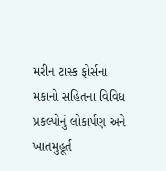મરીન ટાસ્ક ફોર્સના મકાનો સહિતના વિવિધ પ્રકલ્પોનું લોકાર્પણ અને ખાતમુહૂર્ત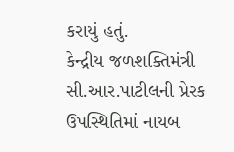કરાયું હતું.
કેન્દ્રીય જળશક્તિમંત્રી સી.આર.પાટીલની પ્રેરક ઉપસ્થિતિમાં નાયબ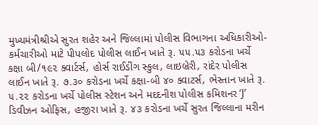મુખ્યમંત્રીશ્રીએ સુરત શહેર અને જિલ્લામાં પોલીસ વિભાગના અધિકારીઓ-કર્મચારીઓ માટે પીપલોદ પોલીસ લાઈન ખાતે રૂ. ૫૫.૫૩ કરોડના ખર્ચે કક્ષા બી/૧૯૨ ક્વાર્ટર્સ, હોર્સ રાઈડીંગ સ્કુલ, લાઇબ્રેરી, રાંદેર પોલીસ લાઈન ખાતે રૂ. ૭.૩૦ કરોડના ખર્ચે કક્ષા-બી ૪૦ ક્વાટર્સ, ભેસ્તાન ખાતે રૂ. ૫.૨૨ કરોડના ખર્ચે પોલીસ સ્ટેશન અને મદદનીશ પોલીસ કમિશનર ‘J’ ડિવીઝન ઓફિસ, હજીરા ખાતે રૂ. ૪૩ કરોડના ખર્ચે સુરત જિલ્લાના મરીન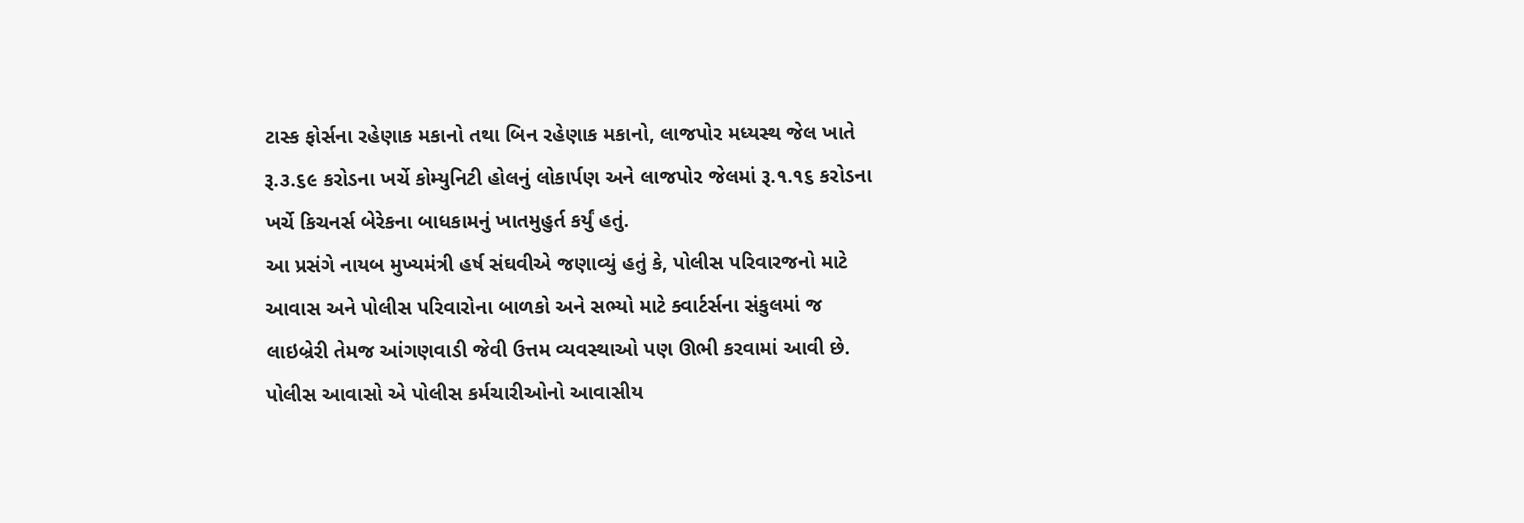ટાસ્ક ફોર્સના રહેણાક મકાનો તથા બિન રહેણાક મકાનો, લાજપોર મધ્યસ્થ જેલ ખાતે રૂ.૩.૬૯ કરોડના ખર્ચે કોમ્યુનિટી હોલનું લોકાર્પણ અને લાજપોર જેલમાં રૂ.૧.૧૬ કરોડના ખર્ચે કિચનર્સ બેરેકના બાધકામનું ખાતમુહુર્ત કર્યું હતું.
આ પ્રસંગે નાયબ મુખ્યમંત્રી હર્ષ સંઘવીએ જણાવ્યું હતું કે, પોલીસ પરિવારજનો માટે આવાસ અને પોલીસ પરિવારોના બાળકો અને સભ્યો માટે ક્વાર્ટર્સના સંકુલમાં જ લાઇબ્રેરી તેમજ આંગણવાડી જેવી ઉત્તમ વ્યવસ્થાઓ પણ ઊભી કરવામાં આવી છે. પોલીસ આવાસો એ પોલીસ કર્મચારીઓનો આવાસીય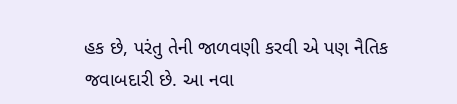હક છે, પરંતુ તેની જાળવણી કરવી એ પણ નૈતિક જવાબદારી છે. આ નવા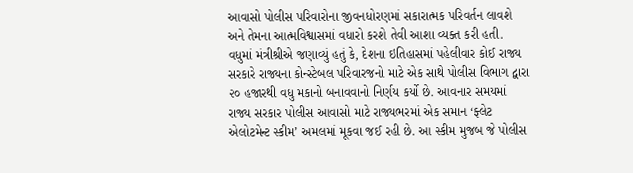આવાસો પોલીસ પરિવારોના જીવનધોરણમાં સકારાત્મક પરિવર્તન લાવશે અને તેમના આત્મવિશ્વાસમાં વધારો કરશે તેવી આશા વ્યક્ત કરી હતી.
વધુમાં મંત્રીશ્રીએ જણાવ્યું હતું કે, દેશના ઇતિહાસમાં પહેલીવાર કોઈ રાજ્ય સરકારે રાજ્યના કોન્સ્ટેબલ પરિવારજનો માટે એક સાથે પોલીસ વિભાગ દ્વારા ૨૦ હજારથી વધુ મકાનો બનાવવાનો નિર્ણય કર્યો છે. આવનાર સમયમાં રાજ્ય સરકાર પોલીસ આવાસો માટે રાજ્યભરમાં એક સમાન ‘ફ્લેટ એલોટમેન્ટ સ્કીમ’ અમલમાં મૂકવા જઈ રહી છે. આ સ્કીમ મુજબ જે પોલીસ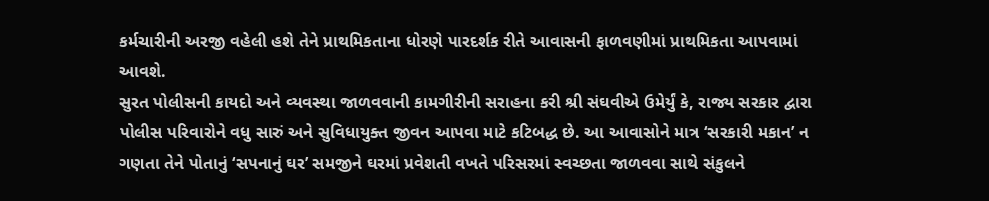કર્મચારીની અરજી વહેલી હશે તેને પ્રાથમિકતાના ધોરણે પારદર્શક રીતે આવાસની ફાળવણીમાં પ્રાથમિકતા આપવામાં આવશે.
સુરત પોલીસની કાયદો અને વ્યવસ્થા જાળવવાની કામગીરીની સરાહના કરી શ્રી સંઘવીએ ઉમેર્યું કે, રાજ્ય સરકાર દ્વારા પોલીસ પરિવારોને વધુ સારું અને સુવિધાયુક્ત જીવન આપવા માટે કટિબદ્ધ છે. આ આવાસોને માત્ર ‘સરકારી મકાન’ ન ગણતા તેને પોતાનું ‘સપનાનું ઘર’ સમજીને ઘરમાં પ્રવેશતી વખતે પરિસરમાં સ્વચ્છતા જાળવવા સાથે સંકુલને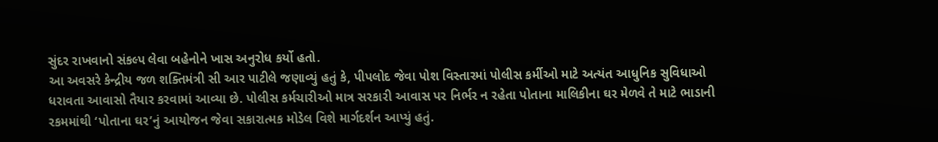સુંદર રાખવાનો સંકલ્પ લેવા બહેનોને ખાસ અનુરોધ કર્યો હતો.
આ અવસરે કેન્દ્રીય જળ શક્તિમંત્રી સી આર પાટીલે જણાવ્યું હતું કે, પીપલોદ જેવા પોશ વિસ્તારમાં પોલીસ કર્મીઓ માટે અત્યંત આધુનિક સુવિધાઓ ધરાવતા આવાસો તૈયાર કરવામાં આવ્યા છે. પોલીસ કર્મચારીઓ માત્ર સરકારી આવાસ પર નિર્ભર ન રહેતા પોતાના માલિકીના ઘર મેળવે તે માટે ભાડાની રકમમાંથી ‘પોતાના ઘર’નું આયોજન જેવા સકારાત્મક મોડેલ વિશે માર્ગદર્શન આપ્યું હતું.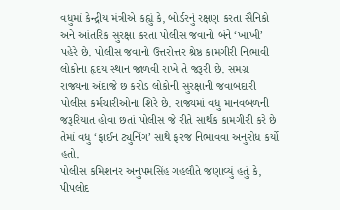વધુમાં કેન્દ્રીય મંત્રીએ કહ્યું કે, બોર્ડરનું રક્ષણ કરતા સૈનિકો અને આંતરિક સુરક્ષા કરતા પોલીસ જવાનો બંને ‘ખાખી’ પહેરે છે. પોલીસ જવાનો ઉત્તરોત્તર શ્રેષ્ઠ કામગીરી નિભાવી લોકોના હૃદય સ્થાન જાળવી રાખે તે જરૂરી છે. સમગ્ર રાજ્યના અંદાજે છ કરોડ લોકોની સુરક્ષાની જવાબદારી પોલીસ કર્મચારીઓના શિરે છે. રાજ્યમાં વધુ માનવબળની જરૂરિયાત હોવા છતાં પોલીસ જે રીતે સાર્થક કામગીરી કરે છે તેમાં વધુ ‘ફાઈન ટ્યુનિંગ’ સાથે ફરજ નિભાવવા અનુરોધ કર્યો હતો.
પોલીસ કમિશનર અનુપમસિંહ ગહલૌતે જણાવ્યું હતું કે, પીપલોદ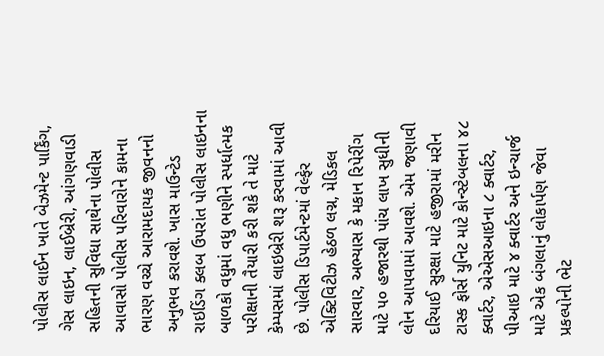પોલીસ લાઈન ખાતે બેઝમેન્ટ પાર્કિંગ, ગેસ લાઇન, લાઈબ્રેરી, આંગણવાડી સહિતની સુવિધા સાથેના પોલીસ આવાસો પોલીસ પરિવારોને કામના ભારણ વચ્ચે આરામદાયક જીવનનો અનુભવ કરાવશે. ખાસ માઉન્ટેડ રાઇડિંગ ક્લબ ઉપરાંત પોલીસ લાઇનના બાળકો વધુમાં વધુ ભણીને સ્પર્ધાત્મક પરીક્ષાની તૈયારી કરી શકે તે માટે કેમ્પસમાં લાઇબ્રેરી શરૂ કરવામાં આવી છે. પોલીસ ડિપાર્ટમેન્ટમાં વેલ્ફેર એક્ટિવિટીઝ હેઠળ લગ્ન, મેડિકલ સારવાર, અભ્યાસ કે મકાન રિપેરીંગ માટે ૫૦ હજારથી પાંચ લાખ સુધીની લોન આપવામાં આવશે. એમ જણાવી દરિયાઈ સુરક્ષા માટે હજીરામાં મરીન ટાસ્ક ફોર્સ યુનિટ માટે કોન્સ્ટેબલના ૪૮ ક્વાર્ટર, એએસઆઇના ૮ ક્વાર્ટર, પીઆઇ માટે ૪ ક્વાર્ટર અને ઇન્ચાર્જ માટે એક બંગલાનું લોકાર્પણ જેવા પ્રકલ્પોની ભેટ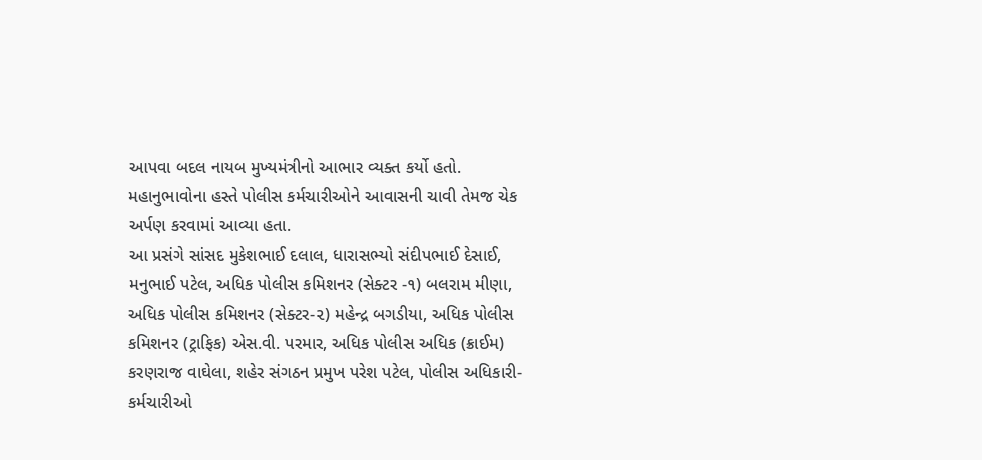આપવા બદલ નાયબ મુખ્યમંત્રીનો આભાર વ્યક્ત કર્યો હતો.
મહાનુભાવોના હસ્તે પોલીસ કર્મચારીઓને આવાસની ચાવી તેમજ ચેક અર્પણ કરવામાં આવ્યા હતા.
આ પ્રસંગે સાંસદ મુકેશભાઈ દલાલ, ધારાસભ્યો સંદીપભાઈ દેસાઈ, મનુભાઈ પટેલ, અધિક પોલીસ કમિશનર (સેક્ટર -૧) બલરામ મીણા, અધિક પોલીસ કમિશનર (સેક્ટર-૨) મહેન્દ્ર બગડીયા, અધિક પોલીસ કમિશનર (ટ્રાફિક) એસ.વી. પરમાર, અધિક પોલીસ અધિક (ક્રાઈમ) કરણરાજ વાઘેલા, શહેર સંગઠન પ્રમુખ પરેશ પટેલ, પોલીસ અધિકારી-કર્મચારીઓ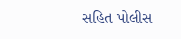સહિત પોલીસ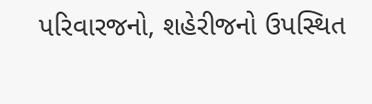પરિવારજનો, શહેરીજનો ઉપસ્થિત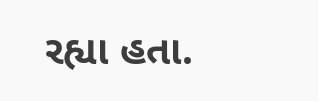રહ્યા હતા.